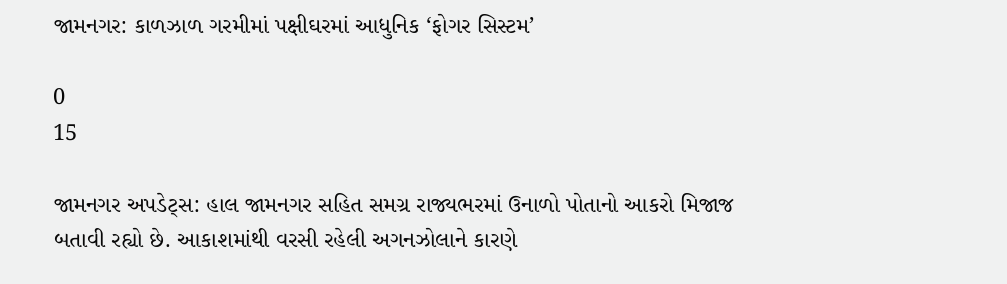જામનગર: કાળઝાળ ગરમીમાં પક્ષીઘરમાં આધુનિક ‘ફોગર સિસ્ટમ’

0
15

જામનગર અપડેટ્સ: હાલ જામનગર સહિત સમગ્ર રાજ્યભરમાં ઉનાળો પોતાનો આકરો મિજાજ બતાવી રહ્યો છે. આકાશમાંથી વરસી રહેલી અગનઝોલાને કારણે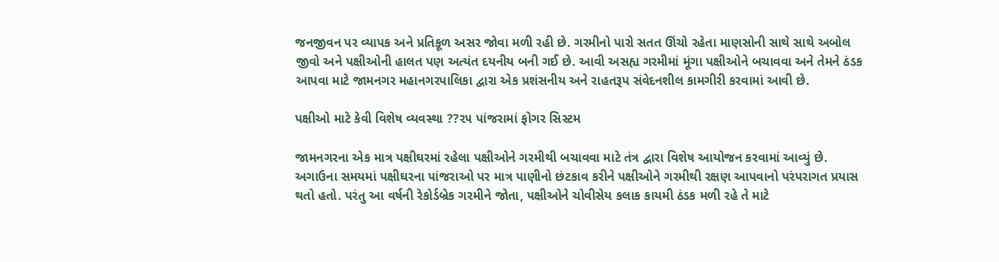જનજીવન પર વ્યાપક અને પ્રતિકૂળ અસર જોવા મળી રહી છે. ગરમીનો પારો સતત ઊંચો રહેતા માણસોની સાથે સાથે અબોલ જીવો અને પક્ષીઓની હાલત પણ અત્યંત દયનીય બની ગઈ છે. આવી અસહ્ય ગરમીમાં મૂંગા પક્ષીઓને બચાવવા અને તેમને ઠંડક આપવા માટે જામનગર મહાનગરપાલિકા દ્વારા એક પ્રશંસનીય અને રાહતરૂપ સંવેદનશીલ કામગીરી કરવામાં આવી છે.

પક્ષીઓ માટે કેવી વિશેષ વ્યવસ્થા ??૨૫ પાંજરામાં ફોગર સિસ્ટમ

જામનગરના એક માત્ર પક્ષીઘરમાં રહેલા પક્ષીઓને ગરમીથી બચાવવા માટે તંત્ર દ્વારા વિશેષ આયોજન કરવામાં આવ્યું છે. અગાઉના સમયમાં પક્ષીઘરના પાંજરાઓ પર માત્ર પાણીનો છંટકાવ કરીને પક્ષીઓને ગરમીથી રક્ષણ આપવાનો પરંપરાગત પ્રયાસ થતો હતો. પરંતુ આ વર્ષની રેકોર્ડબ્રેક ગરમીને જોતા, પક્ષીઓને ચોવીસેય કલાક કાયમી ઠંડક મળી રહે તે માટે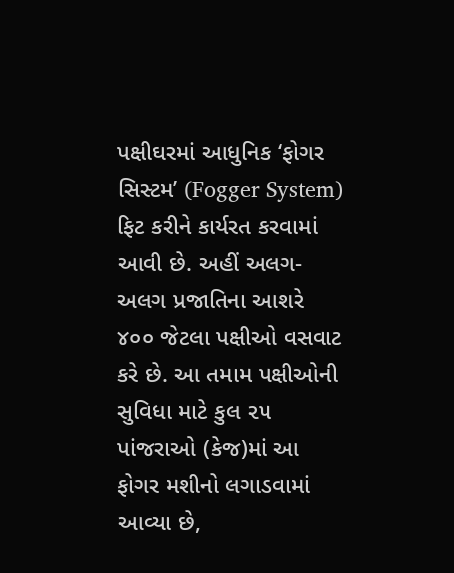પક્ષીઘરમાં આધુનિક ‘ફોગર સિસ્ટમ’ (Fogger System) ફિટ કરીને કાર્યરત કરવામાં આવી છે. અહીં અલગ-અલગ પ્રજાતિના આશરે ૪૦૦ જેટલા પક્ષીઓ વસવાટ કરે છે. આ તમામ પક્ષીઓની સુવિધા માટે કુલ ૨૫ પાંજરાઓ (કેજ)માં આ ફોગર મશીનો લગાડવામાં આવ્યા છે,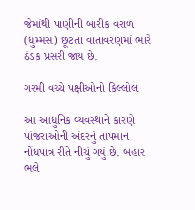જેમાંથી પાણીની બારીક વરાળ (ધુમ્મસ) છૂટતા વાતાવરણમાં ભારે ઠંડક પ્રસરી જાય છે.

ગરમી વચ્ચે પક્ષીઓનો કિલ્લોલ

આ આધુનિક વ્યવસ્થાને કારણે પાંજરાઓની અંદરનું તાપમાન નોંધપાત્ર રીતે નીચું ગયું છે. બહાર ભલે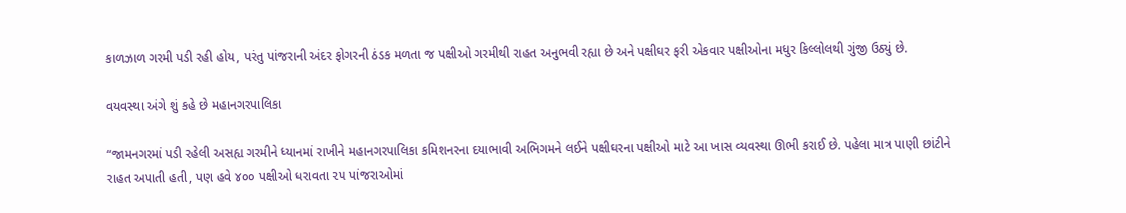કાળઝાળ ગરમી પડી રહી હોય, પરંતુ પાંજરાની અંદર ફોગરની ઠંડક મળતા જ પક્ષીઓ ગરમીથી રાહત અનુભવી રહ્યા છે અને પક્ષીઘર ફરી એકવાર પક્ષીઓના મધુર કિલ્લોલથી ગુંજી ઉઠ્યું છે.

વયવસ્થા અંગે શું કહે છે મહાનગરપાલિકા

“જામનગરમાં પડી રહેલી અસહ્ય ગરમીને ધ્યાનમાં રાખીને મહાનગરપાલિકા કમિશનરના દયાભાવી અભિગમને લઈને પક્ષીઘરના પક્ષીઓ માટે આ ખાસ વ્યવસ્થા ઊભી કરાઈ છે. પહેલા માત્ર પાણી છાંટીને રાહત અપાતી હતી, પણ હવે ૪૦૦ પક્ષીઓ ધરાવતા ૨૫ પાંજરાઓમાં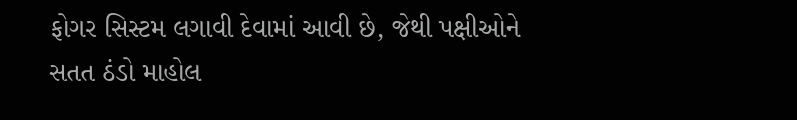ફોગર સિસ્ટમ લગાવી દેવામાં આવી છે, જેથી પક્ષીઓને સતત ઠંડો માહોલ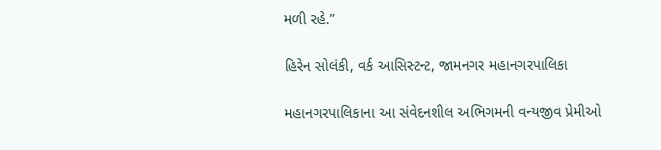મળી રહે.”

હિરેન સોલંકી, વર્ક આસિસ્ટન્ટ, જામનગર મહાનગરપાલિકા

મહાનગરપાલિકાના આ સંવેદનશીલ અભિગમની વન્યજીવ પ્રેમીઓ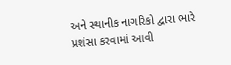અને સ્થાનીક નાગરિકો દ્વારા ભારે પ્રશંસા કરવામાં આવી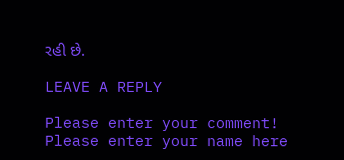રહી છે.

LEAVE A REPLY

Please enter your comment!
Please enter your name here